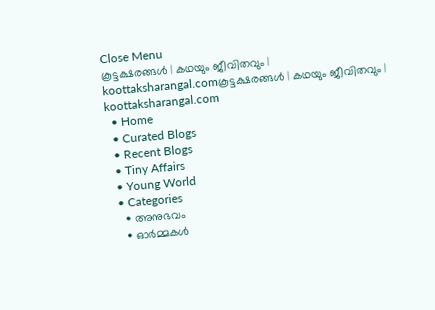Close Menu
കൂട്ടക്ഷരങ്ങൾ | കഥയും ജീവിതവും | koottaksharangal.comകൂട്ടക്ഷരങ്ങൾ | കഥയും ജീവിതവും | koottaksharangal.com
  • Home
  • Curated Blogs
  • Recent Blogs
  • Tiny Affairs
  • Young World
  • Categories
    • അനുഭവം
    • ഓർമ്മകൾ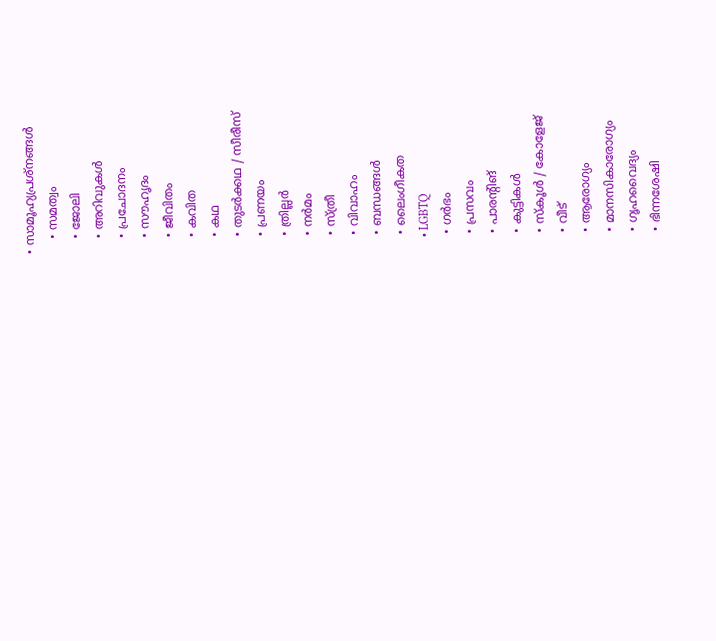• സാമൂഹ്യപ്രശ്നങ്ങൾ
    • സമത്വം
    • ജോലി
    • അറിവുകൾ
    • പ്രചോദനം
    • സൗഹൃദം
    • ജീവിതം
    • കവിത
    • കഥ
    • തുടർക്കഥ / സീരീസ്
    • പ്രണയം
    • ത്രില്ലർ
    • നര്‍മം
    • സ്ത്രീ
    • വിവാഹം
    • ബന്ധങ്ങൾ
    • ലൈംഗീകത
    • LGBTQ
    • ഗർഭം
    • പ്രസവം
    • പാരന്റിങ്
    • കുട്ടികൾ
    • സ്‌കൂൾ / കോളേജ്
    • വീട്
    • ആരോഗ്യം
    • മാനസികാരോഗ്യം
    • ഗൃഹവൈദ്യം
    • ഭിന്നശേഷി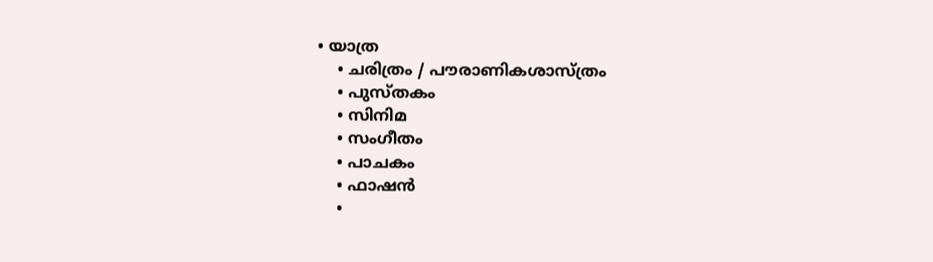• യാത്ര
    • ചരിത്രം / പൗരാണികശാസ്ത്രം
    • പുസ്‌തകം
    • സിനിമ
    • സംഗീതം
    • പാചകം
    • ഫാഷൻ
    •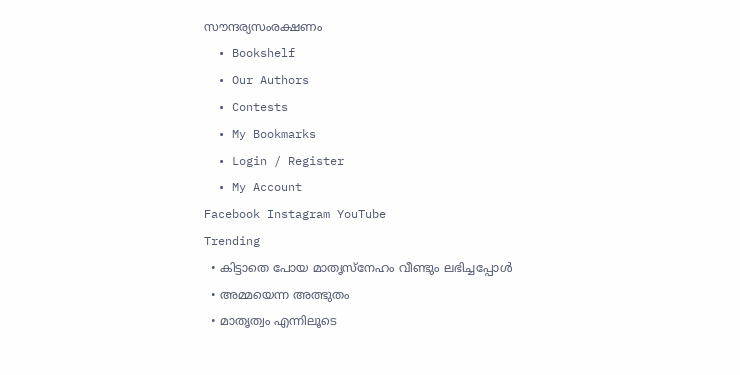സൗന്ദര്യസംരക്ഷണം
  • Bookshelf
  • Our Authors
  • Contests
  • My Bookmarks
  • Login / Register
  • My Account
Facebook Instagram YouTube
Trending
  • കിട്ടാതെ പോയ മാതൃസ്നേഹം വീണ്ടും ലഭിച്ചപ്പോൾ
  • അമ്മയെന്ന അത്ഭുതം
  • മാതൃത്വം എന്നിലൂടെ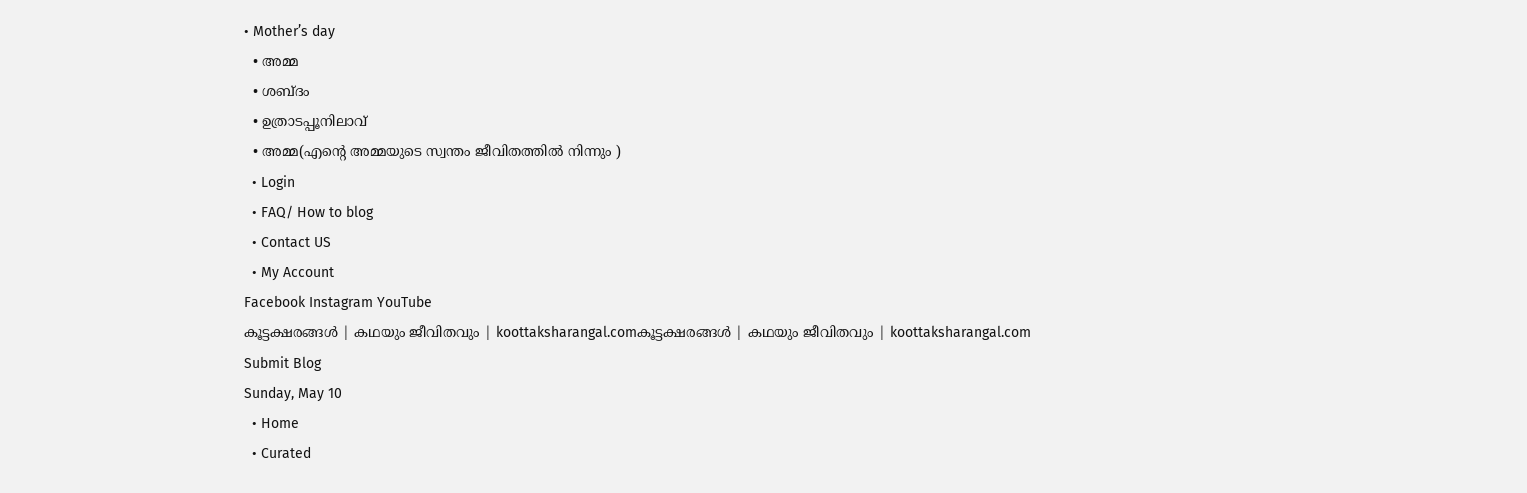• Mother’s day
  • അമ്മ
  • ശബ്ദം
  • ഉത്രാടപ്പൂനിലാവ്
  • അമ്മ(എന്റെ അമ്മയുടെ സ്വന്തം ജീവിതത്തിൽ നിന്നും )
  • Login
  • FAQ/ How to blog
  • Contact US
  • My Account
Facebook Instagram YouTube
കൂട്ടക്ഷരങ്ങൾ | കഥയും ജീവിതവും | koottaksharangal.comകൂട്ടക്ഷരങ്ങൾ | കഥയും ജീവിതവും | koottaksharangal.com
Submit Blog
Sunday, May 10
  • Home
  • Curated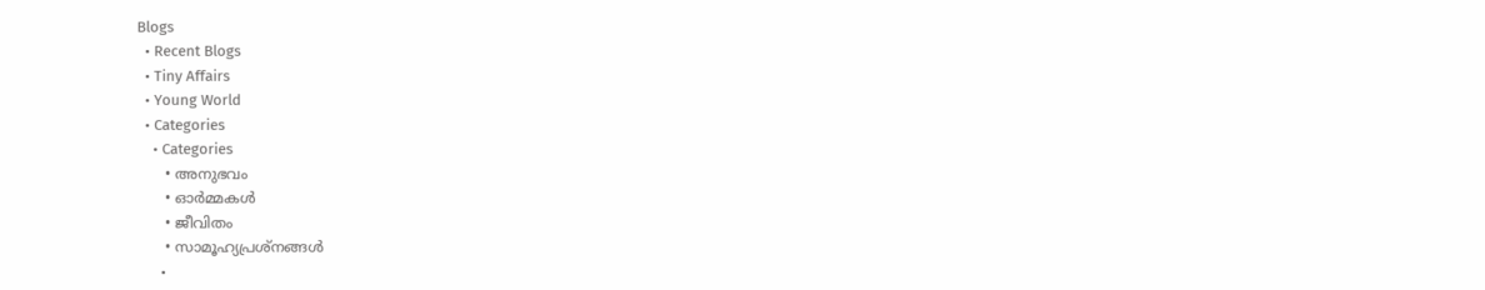Blogs
  • Recent Blogs
  • Tiny Affairs
  • Young World
  • Categories
    • Categories
      • അനുഭവം
      • ഓർമ്മകൾ
      • ജീവിതം
      • സാമൂഹ്യപ്രശ്നങ്ങൾ
      •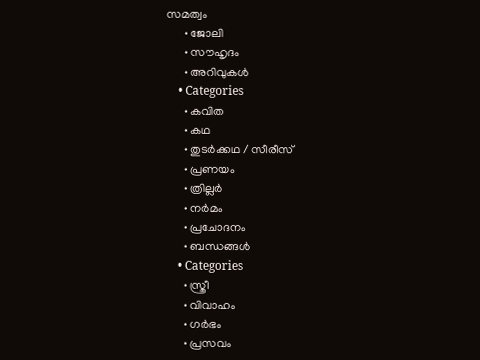സമത്വം
      • ജോലി
      • സൗഹൃദം
      • അറിവുകൾ
    • Categories
      • കവിത
      • കഥ
      • തുടർക്കഥ / സീരീസ്
      • പ്രണയം
      • ത്രില്ലർ
      • നര്‍മം
      • പ്രചോദനം
      • ബന്ധങ്ങൾ
    • Categories
      • സ്ത്രീ
      • വിവാഹം
      • ഗർഭം
      • പ്രസവം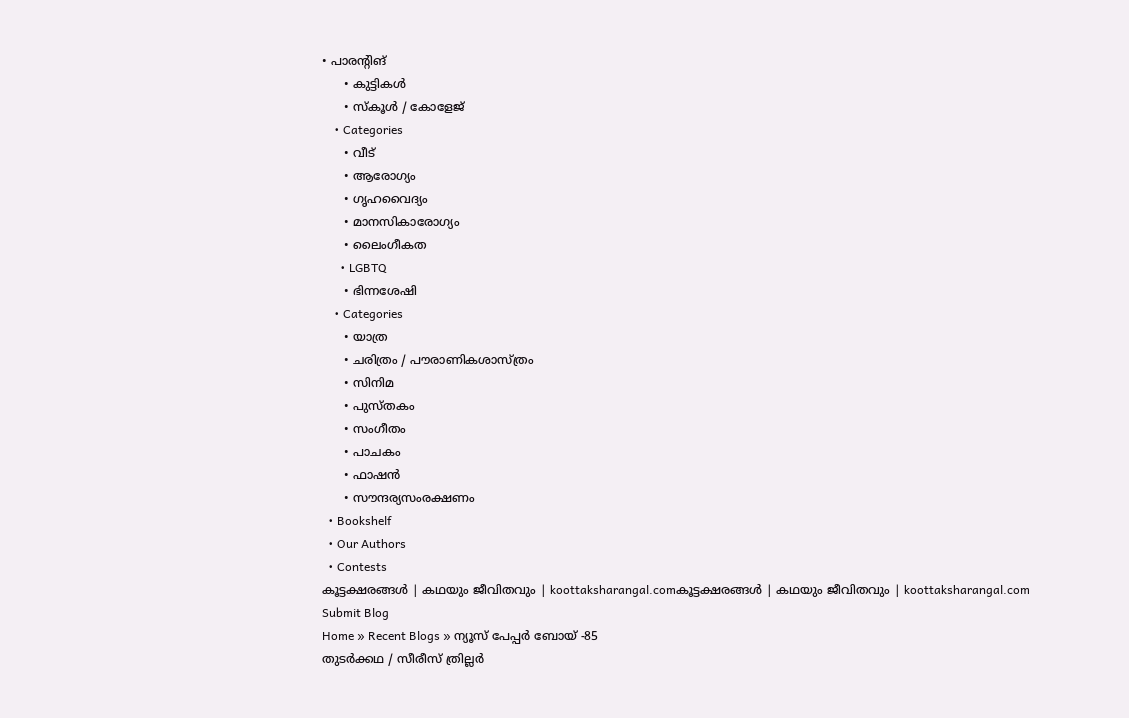• പാരന്റിങ്
      • കുട്ടികൾ
      • സ്‌കൂൾ / കോളേജ്
    • Categories
      • വീട്
      • ആരോഗ്യം
      • ഗൃഹവൈദ്യം
      • മാനസികാരോഗ്യം
      • ലൈംഗീകത
      • LGBTQ
      • ഭിന്നശേഷി
    • Categories
      • യാത്ര
      • ചരിത്രം / പൗരാണികശാസ്ത്രം
      • സിനിമ
      • പുസ്‌തകം
      • സംഗീതം
      • പാചകം
      • ഫാഷൻ
      • സൗന്ദര്യസംരക്ഷണം
  • Bookshelf
  • Our Authors
  • Contests
കൂട്ടക്ഷരങ്ങൾ | കഥയും ജീവിതവും | koottaksharangal.comകൂട്ടക്ഷരങ്ങൾ | കഥയും ജീവിതവും | koottaksharangal.com
Submit Blog
Home » Recent Blogs » ന്യൂസ് പേപ്പർ ബോയ് -85
തുടർക്കഥ / സീരീസ് ത്രില്ലർ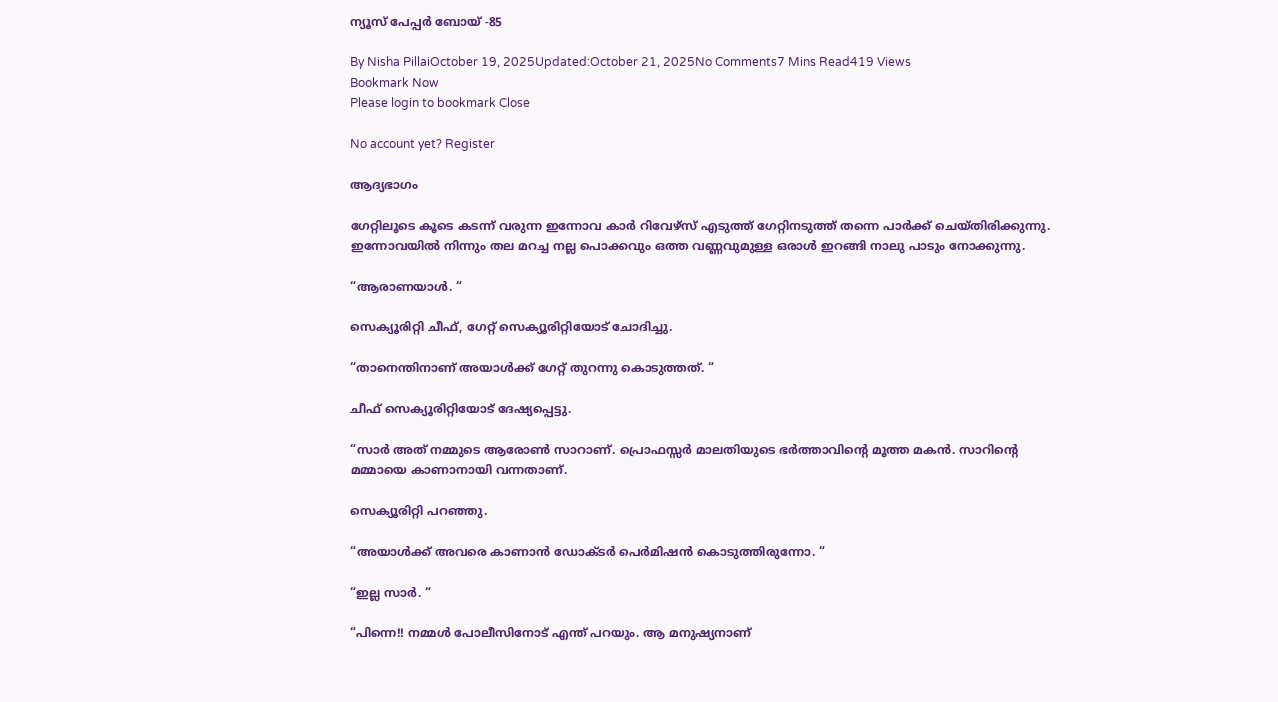ന്യൂസ് പേപ്പർ ബോയ് -85

By Nisha PillaiOctober 19, 2025Updated:October 21, 2025No Comments7 Mins Read419 Views
Bookmark Now
Please login to bookmark Close

No account yet? Register

ആദ്യഭാഗം

ഗേറ്റിലൂടെ കൂടെ കടന്ന് വരുന്ന ഇന്നോവ കാർ റിവേഴ്സ് എടുത്ത് ഗേറ്റിനടുത്ത് തന്നെ പാർക്ക് ചെയ്തിരിക്കുന്നു. ഇന്നോവയിൽ നിന്നും തല മറച്ച നല്ല പൊക്കവും ഒത്ത വണ്ണവുമുള്ള ഒരാൾ ഇറങ്ങി നാലു പാടും നോക്കുന്നു.

“ആരാണയാൾ. “

സെക്യൂരിറ്റി ചീഫ്, ഗേറ്റ് സെക്യൂരിറ്റിയോട് ചോദിച്ചു.

“താനെന്തിനാണ് അയാൾക്ക് ഗേറ്റ് തുറന്നു കൊടുത്തത്. “

ചീഫ് സെക്യൂരിറ്റിയോട് ദേഷ്യപ്പെട്ടു.

“സാർ അത് നമ്മുടെ ആരോൺ സാറാണ്. പ്രൊഫസ്സർ മാലതിയുടെ ഭർത്താവിന്റെ മൂത്ത മകൻ. സാറിൻ്റെ മമ്മായെ കാണാനായി വന്നതാണ്.

സെക്യൂരിറ്റി പറഞ്ഞു.

“അയാൾക്ക് അവരെ കാണാൻ ഡോക്ടർ പെർമിഷൻ കൊടുത്തിരുന്നോ. “

“ഇല്ല സാർ. “

“പിന്നെ!! നമ്മൾ പോലീസിനോട് എന്ത് പറയും. ആ മനുഷ്യനാണ്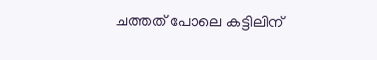ചത്തത് പോലെ കട്ടിലിന്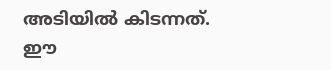അടിയിൽ കിടന്നത്. ഈ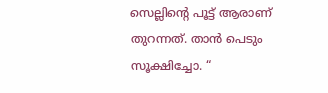സെല്ലിന്റെ പൂട്ട് ആരാണ് തുറന്നത്. താൻ പെടും സൂക്ഷിച്ചോ. “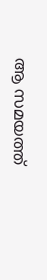ആ സമയത്ത്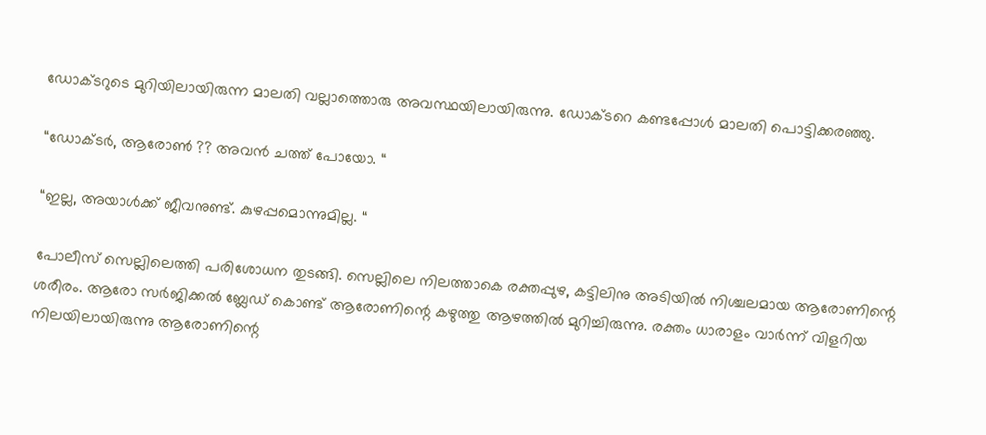ഡോക്ടറുടെ മുറിയിലായിരുന്ന മാലതി വല്ലാത്തൊരു അവസ്ഥയിലായിരുന്നു. ഡോക്ടറെ കണ്ടപ്പോൾ മാലതി പൊട്ടിക്കരഞ്ഞു.

“ഡോക്ടർ, ആരോൺ ?? അവൻ ചത്ത് പോയോ. “

“ഇല്ല, അയാൾക്ക് ജീവനുണ്ട്. കുഴപ്പമൊന്നുമില്ല. “

പോലീസ് സെല്ലിലെത്തി പരിശോധന തുടങ്ങി. സെല്ലിലെ നിലത്താകെ രക്തപ്പുഴ, കട്ടിലിനു അടിയിൽ നിശ്ചലമായ ആരോണിന്റെ ശരീരം. ആരോ സർജിക്കൽ ബ്ലേഡ് കൊണ്ട് ആരോണിന്റെ കഴുത്തു ആഴത്തിൽ മുറിച്ചിരുന്നു. രക്തം ധാരാളം വാർന്ന് വിളറിയ നിലയിലായിരുന്നു ആരോണിന്റെ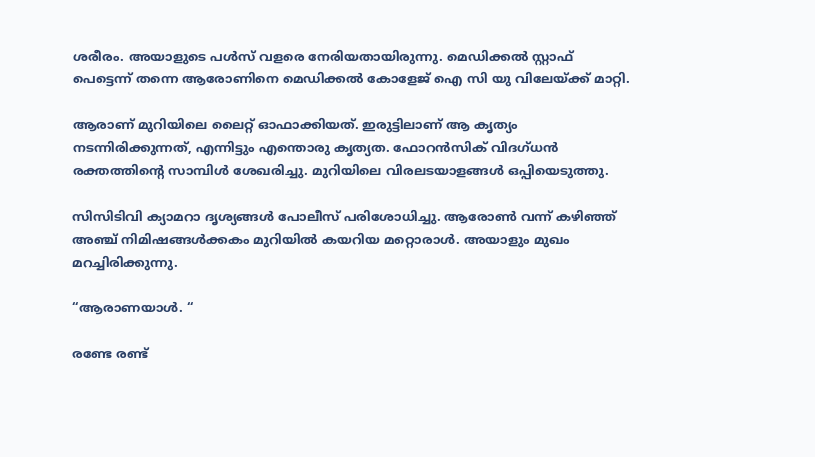ശരീരം. അയാളുടെ പൾസ് വളരെ നേരിയതായിരുന്നു. മെഡിക്കൽ സ്റ്റാഫ് പെട്ടെന്ന് തന്നെ ആരോണിനെ മെഡിക്കൽ കോളേജ് ഐ സി യു വിലേയ്ക്ക് മാറ്റി.

ആരാണ് മുറിയിലെ ലൈറ്റ് ഓഫാക്കിയത്. ഇരുട്ടിലാണ് ആ കൃത്യം നടന്നിരിക്കുന്നത്, എന്നിട്ടും എന്തൊരു കൃത്യത. ഫോറൻസിക് വിദഗ്ധൻ രക്തത്തിൻ്റെ സാമ്പിൾ ശേഖരിച്ചു. മുറിയിലെ വിരലടയാളങ്ങൾ ഒപ്പിയെടുത്തു.

സിസിടിവി ക്യാമറാ ദൃശ്യങ്ങൾ പോലീസ് പരിശോധിച്ചു. ആരോൺ വന്ന് കഴിഞ്ഞ് അഞ്ച് നിമിഷങ്ങൾക്കകം മുറിയിൽ കയറിയ മറ്റൊരാൾ. അയാളും മുഖം മറച്ചിരിക്കുന്നു.

“ആരാണയാൾ. “

രണ്ടേ രണ്ട്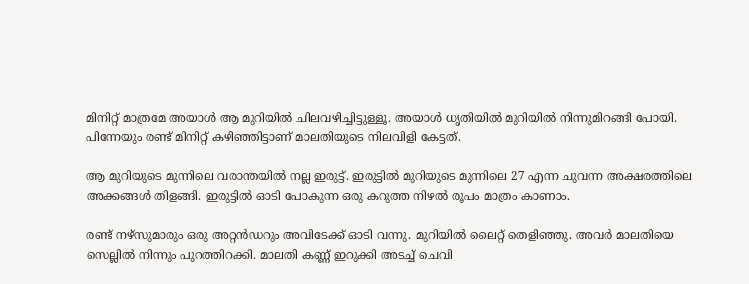മിനിറ്റ് മാത്രമേ അയാൾ ആ മുറിയിൽ ചിലവഴിച്ചിട്ടുള്ളൂ. അയാൾ ധൃതിയിൽ മുറിയിൽ നിന്നുമിറങ്ങി പോയി. പിന്നേയും രണ്ട് മിനിറ്റ് കഴിഞ്ഞിട്ടാണ് മാലതിയുടെ നിലവിളി കേട്ടത്.

ആ മുറിയുടെ മുന്നിലെ വരാന്തയിൽ നല്ല ഇരുട്ട്. ഇരുട്ടിൽ മുറിയുടെ മുന്നിലെ 27 എന്ന ചുവന്ന അക്ഷരത്തിലെ അക്കങ്ങൾ തിളങ്ങി. ഇരുട്ടിൽ ഓടി പോകുന്ന ഒരു കറുത്ത നിഴൽ രൂപം മാത്രം കാണാം.

രണ്ട് നഴ്സുമാരും ഒരു അറ്റൻഡറും അവിടേക്ക് ഓടി വന്നു. മുറിയിൽ ലൈറ്റ് തെളിഞ്ഞു. അവർ മാലതിയെ സെല്ലിൽ നിന്നും പുറത്തിറക്കി. മാലതി കണ്ണ് ഇറുക്കി അടച്ച് ചെവി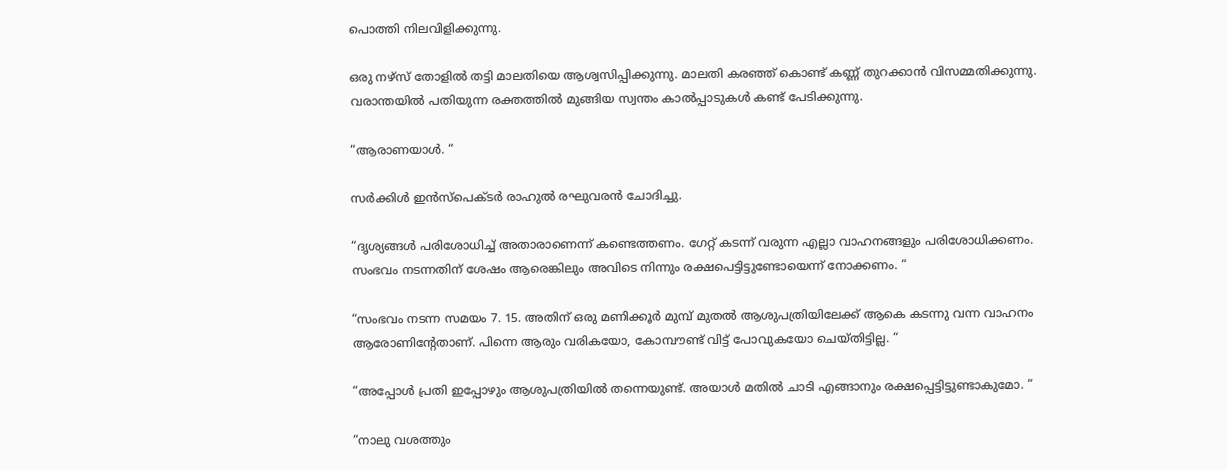പൊത്തി നിലവിളിക്കുന്നു.

ഒരു നഴ്സ് തോളിൽ തട്ടി മാലതിയെ ആശ്വസിപ്പിക്കുന്നു. മാലതി കരഞ്ഞ് കൊണ്ട് കണ്ണ് തുറക്കാൻ വിസമ്മതിക്കുന്നു. വരാന്തയിൽ പതിയുന്ന രക്തത്തിൽ മുങ്ങിയ സ്വന്തം കാൽപ്പാടുകൾ കണ്ട് പേടിക്കുന്നു.

“ആരാണയാൾ. “

സർക്കിൾ ഇൻസ്പെക്ടർ രാഹുൽ രഘുവരൻ ചോദിച്ചു.

“ദൃശ്യങ്ങൾ പരിശോധിച്ച് അതാരാണെന്ന് കണ്ടെത്തണം. ഗേറ്റ് കടന്ന് വരുന്ന എല്ലാ വാഹനങ്ങളും പരിശോധിക്കണം. സംഭവം നടന്നതിന് ശേഷം ആരെങ്കിലും അവിടെ നിന്നും രക്ഷപെട്ടിട്ടുണ്ടോയെന്ന് നോക്കണം. “

“സംഭവം നടന്ന സമയം 7. 15. അതിന് ഒരു മണിക്കൂർ മുമ്പ് മുതൽ ആശുപത്രിയിലേക്ക് ആകെ കടന്നു വന്ന വാഹനം ആരോണിൻ്റേതാണ്. പിന്നെ ആരും വരികയോ, കോമ്പൗണ്ട് വിട്ട് പോവുകയോ ചെയ്തിട്ടില്ല. “

“അപ്പോൾ പ്രതി ഇപ്പോഴും ആശുപത്രിയിൽ തന്നെയുണ്ട്. അയാൾ മതിൽ ചാടി എങ്ങാനും രക്ഷപ്പെട്ടിട്ടുണ്ടാകുമോ. “

“നാലു വശത്തും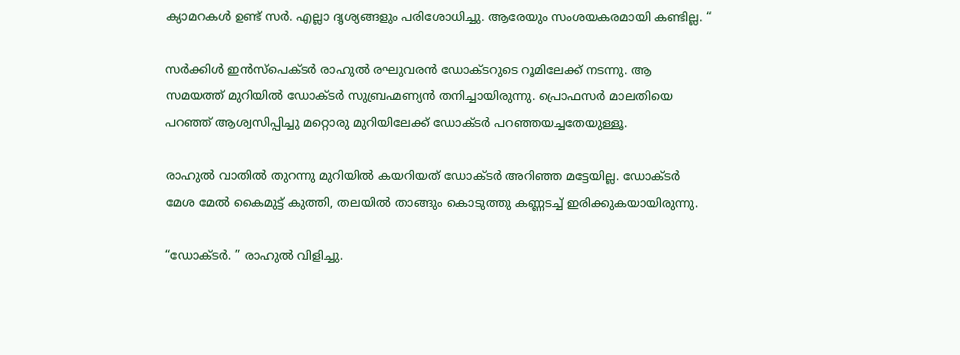ക്യാമറകൾ ഉണ്ട് സർ. എല്ലാ ദൃശ്യങ്ങളും പരിശോധിച്ചു. ആരേയും സംശയകരമായി കണ്ടില്ല. “

സർക്കിൾ ഇൻസ്പെക്ടർ രാഹുൽ രഘുവരൻ ഡോക്ടറുടെ റൂമിലേക്ക് നടന്നു. ആ സമയത്ത് മുറിയിൽ ഡോക്ടർ സുബ്രഹ്മണ്യൻ തനിച്ചായിരുന്നു. പ്രൊഫസർ മാലതിയെ പറഞ്ഞ് ആശ്വസിപ്പിച്ചു മറ്റൊരു മുറിയിലേക്ക് ഡോക്ടർ പറഞ്ഞയച്ചതേയുള്ളൂ.

രാഹുൽ വാതിൽ തുറന്നു മുറിയിൽ കയറിയത് ഡോക്ടർ അറിഞ്ഞ മട്ടേയില്ല. ഡോക്ടർ മേശ മേൽ കൈമുട്ട് കുത്തി, തലയിൽ താങ്ങും കൊടുത്തു കണ്ണടച്ച് ഇരിക്കുകയായിരുന്നു.

“ഡോക്ടർ. ” രാഹുൽ വിളിച്ചു.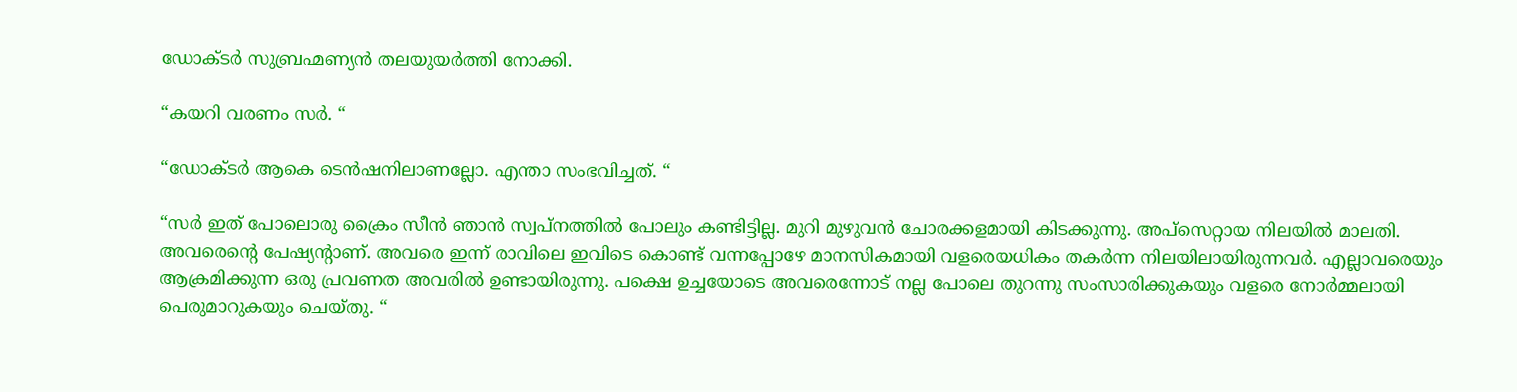ഡോക്ടർ സുബ്രഹ്മണ്യൻ തലയുയർത്തി നോക്കി.

“കയറി വരണം സർ. “

“ഡോക്ടർ ആകെ ടെൻഷനിലാണല്ലോ. എന്താ സംഭവിച്ചത്. “

“സർ ഇത് പോലൊരു ക്രൈം സീൻ ഞാൻ സ്വപ്നത്തിൽ പോലും കണ്ടിട്ടില്ല. മുറി മുഴുവൻ ചോരക്കളമായി കിടക്കുന്നു. അപ്സെറ്റായ നിലയിൽ മാലതി. അവരെന്റെ പേഷ്യന്റാണ്. അവരെ ഇന്ന് രാവിലെ ഇവിടെ കൊണ്ട് വന്നപ്പോഴേ മാനസികമായി വളരെയധികം തകർന്ന നിലയിലായിരുന്നവർ. എല്ലാവരെയും ആക്രമിക്കുന്ന ഒരു പ്രവണത അവരിൽ ഉണ്ടായിരുന്നു. പക്ഷെ ഉച്ചയോടെ അവരെന്നോട് നല്ല പോലെ തുറന്നു സംസാരിക്കുകയും വളരെ നോർമ്മലായി പെരുമാറുകയും ചെയ്തു. “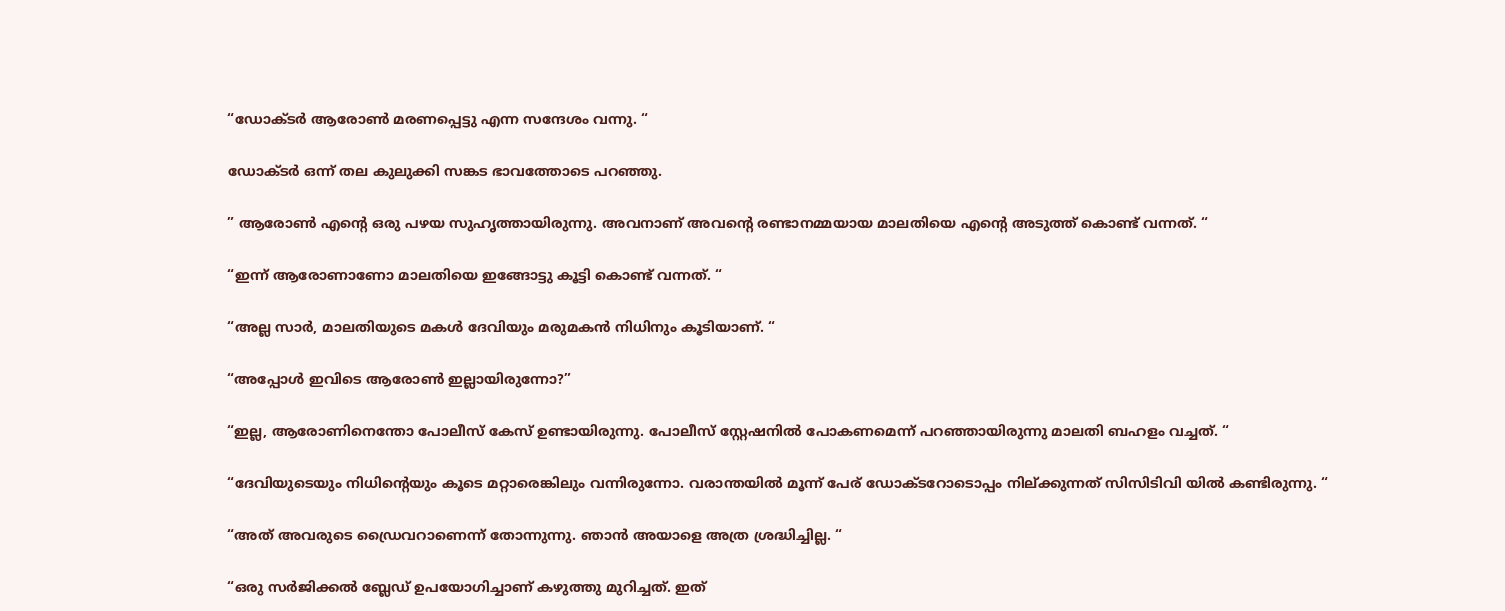“ഡോക്ടർ ആരോൺ മരണപ്പെട്ടു എന്ന സന്ദേശം വന്നു. “

ഡോക്ടർ ഒന്ന് തല കുലുക്കി സങ്കട ഭാവത്തോടെ പറഞ്ഞു.

” ആരോൺ എന്റെ ഒരു പഴയ സുഹൃത്തായിരുന്നു. അവനാണ് അവന്റെ രണ്ടാനമ്മയായ മാലതിയെ എന്റെ അടുത്ത് കൊണ്ട് വന്നത്. “

“ഇന്ന് ആരോണാണോ മാലതിയെ ഇങ്ങോട്ടു കൂട്ടി കൊണ്ട് വന്നത്. “

“അല്ല സാർ, മാലതിയുടെ മകൾ ദേവിയും മരുമകൻ നിധിനും കൂടിയാണ്. “

“അപ്പോൾ ഇവിടെ ആരോൺ ഇല്ലായിരുന്നോ?”

“ഇല്ല, ആരോണിനെന്തോ പോലീസ് കേസ് ഉണ്ടായിരുന്നു. പോലീസ് സ്റ്റേഷനിൽ പോകണമെന്ന് പറഞ്ഞായിരുന്നു മാലതി ബഹളം വച്ചത്. “

“ദേവിയുടെയും നിധിന്റെയും കൂടെ മറ്റാരെങ്കിലും വന്നിരുന്നോ. വരാന്തയിൽ മൂന്ന് പേര് ഡോക്ടറോടൊപ്പം നില്ക്കുന്നത് സിസിടിവി യിൽ കണ്ടിരുന്നു. “

“അത് അവരുടെ ഡ്രൈവറാണെന്ന് തോന്നുന്നു. ഞാൻ അയാളെ അത്ര ശ്രദ്ധിച്ചില്ല. “

“ഒരു സർജിക്കൽ ബ്ലേഡ് ഉപയോഗിച്ചാണ് കഴുത്തു മുറിച്ചത്. ഇത്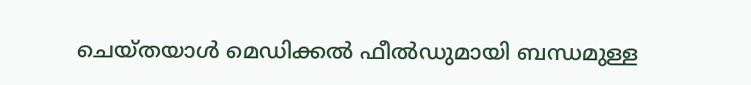ചെയ്തയാൾ മെഡിക്കൽ ഫീൽഡുമായി ബന്ധമുള്ള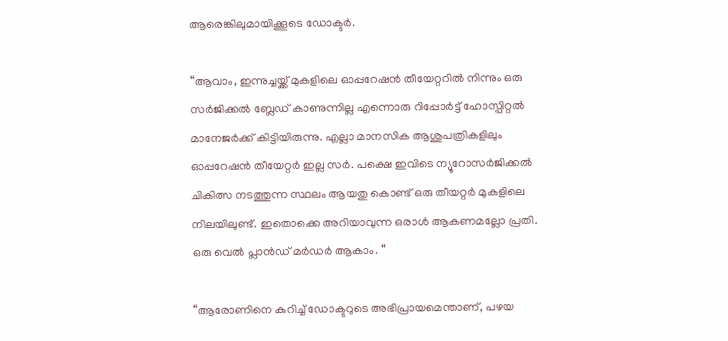ആരെങ്കിലുമായിക്കൂടെ ഡോക്ടർ.

“ആവാം, ഇന്നുച്ചയ്ക്ക് മുകളിലെ ഓപ്പറേഷൻ തീയേറ്ററിൽ നിന്നും ഒരു സർജിക്കൽ ബ്ലേഡ് കാണുന്നില്ല എന്നൊരു റിപ്പോർട്ട് ഹോസ്പിറ്റൽ മാനേജർക്ക് കിട്ടിയിരുന്നു. എല്ലാ മാനസിക ആശുപത്രികളിലും ഓപ്പറേഷൻ തീയേറ്റർ ഇല്ല സർ. പക്ഷെ ഇവിടെ ന്യൂറോസർജിക്കൽ ചികിത്സ നടത്തുന്ന സ്ഥലം ആയതു കൊണ്ട് ഒരു തീയറ്റർ മുകളിലെ നിലയിലുണ്ട്. ഇതൊക്കെ അറിയാവുന്ന ഒരാൾ ആകണമല്ലോ പ്രതി. ഒരു വെൽ പ്ലാൻഡ് മർഡർ ആകാം. “

“ആരോണിനെ കുറിച്ച് ഡോക്ടറുടെ അഭിപ്രായമെന്താണ്, പഴയ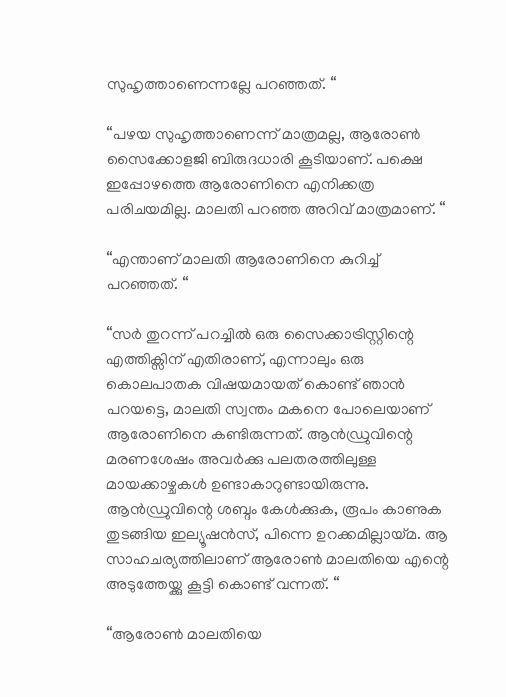സുഹൃത്താണെന്നല്ലേ പറഞ്ഞത്. “

“പഴയ സുഹൃത്താണെന്ന് മാത്രമല്ല, ആരോൺ സൈക്കോളജി ബിരുദധാരി കൂടിയാണ്. പക്ഷെ ഇപ്പോഴത്തെ ആരോണിനെ എനിക്കത്ര പരിചയമില്ല. മാലതി പറഞ്ഞ അറിവ് മാത്രമാണ്. “

“എന്താണ് മാലതി ആരോണിനെ കുറിച്ച് പറഞ്ഞത്. “

“സർ തുറന്ന് പറച്ചിൽ ഒരു സൈക്കാട്രിസ്റ്റിന്റെ എത്തിക്സിന് എതിരാണ്, എന്നാലും ഒരു കൊലപാതക വിഷയമായത് കൊണ്ട് ഞാൻ പറയട്ടെ, മാലതി സ്വന്തം മകനെ പോലെയാണ് ആരോണിനെ കണ്ടിരുന്നത്. ആൻഡ്രുവിന്റെ മരണശേഷം അവർക്കു പലതരത്തിലുള്ള മായക്കാഴ്ചകൾ ഉണ്ടാകാറുണ്ടായിരുന്നു. ആൻഡ്രുവിന്റെ ശബ്ദം കേൾക്കുക, രൂപം കാണുക തുടങ്ങിയ ഇല്യൂഷൻസ്, പിന്നെ ഉറക്കമില്ലായ്മ. ആ സാഹചര്യത്തിലാണ് ആരോൺ മാലതിയെ എന്റെ അടുത്തേയ്ക്കു കൂട്ടി കൊണ്ട് വന്നത്. “

“ആരോൺ മാലതിയെ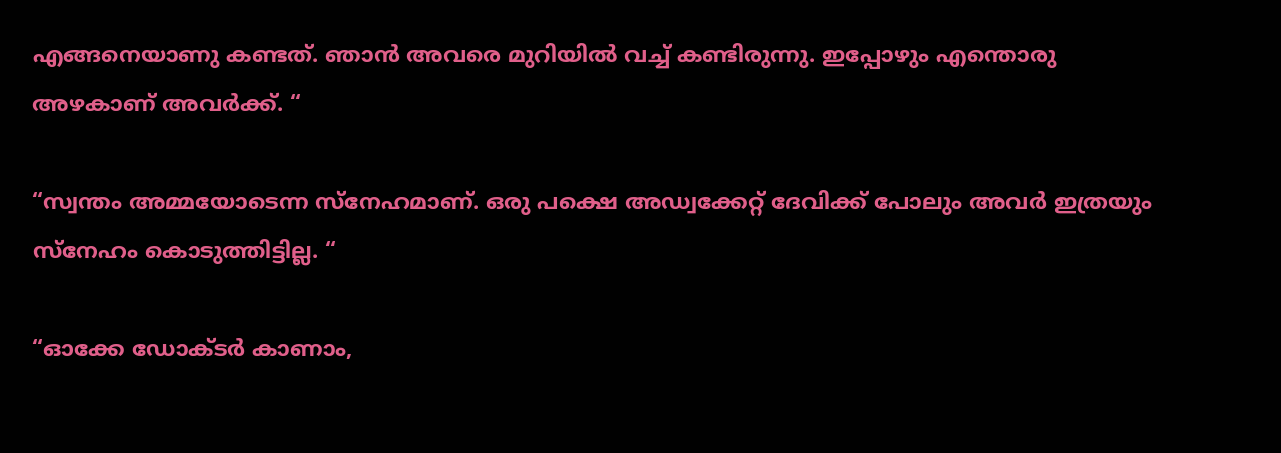എങ്ങനെയാണു കണ്ടത്. ഞാൻ അവരെ മുറിയിൽ വച്ച് കണ്ടിരുന്നു. ഇപ്പോഴും എന്തൊരു അഴകാണ് അവർക്ക്. “

“സ്വന്തം അമ്മയോടെന്ന സ്നേഹമാണ്. ഒരു പക്ഷെ അഡ്വക്കേറ്റ് ദേവിക്ക് പോലും അവർ ഇത്രയും സ്നേഹം കൊടുത്തിട്ടില്ല. “

“ഓക്കേ ഡോക്ടർ കാണാം,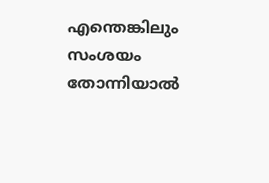എന്തെങ്കിലും സംശയം തോന്നിയാൽ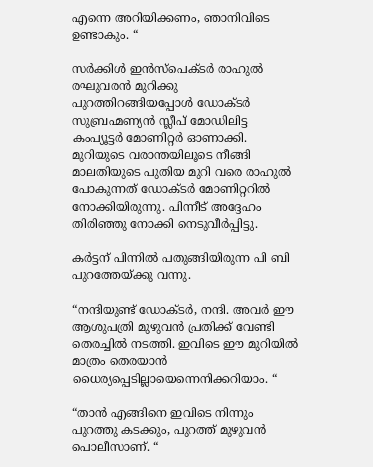എന്നെ അറിയിക്കണം, ഞാനിവിടെ ഉണ്ടാകും. “

സർക്കിൾ ഇൻസ്‌പെക്ടർ രാഹുൽ രഘുവരൻ മുറിക്കു പുറത്തിറങ്ങിയപ്പോൾ ഡോക്ടർ സുബ്രഹ്മണ്യൻ സ്ലീപ് മോഡിലിട്ട കംപ്യൂട്ടർ മോണിറ്റർ ഓണാക്കി. മുറിയുടെ വരാന്തയിലൂടെ നീങ്ങി മാലതിയുടെ പുതിയ മുറി വരെ രാഹുൽ പോകുന്നത് ഡോക്ടർ മോണിറ്ററിൽ നോക്കിയിരുന്നു. പിന്നീട് അദ്ദേഹം തിരിഞ്ഞു നോക്കി നെടുവീർപ്പിട്ടു.

കർട്ടന് പിന്നിൽ പതുങ്ങിയിരുന്ന പി ബി പുറത്തേയ്ക്കു വന്നു.

“നന്ദിയുണ്ട് ഡോക്ടർ, നന്ദി. അവർ ഈ ആശുപത്രി മുഴുവൻ പ്രതിക്ക് വേണ്ടി തെരച്ചിൽ നടത്തി. ഇവിടെ ഈ മുറിയിൽ മാത്രം തെരയാൻ ധൈര്യപ്പെടില്ലായെന്നെനിക്കറിയാം. “

“താൻ എങ്ങിനെ ഇവിടെ നിന്നും പുറത്തു കടക്കും, പുറത്ത് മുഴുവൻ പൊലീസാണ്. “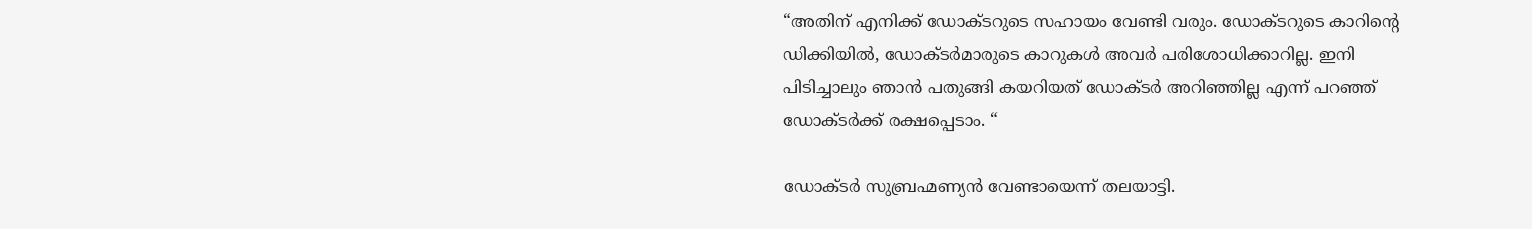“അതിന് എനിക്ക് ഡോക്ടറുടെ സഹായം വേണ്ടി വരും. ഡോക്ടറുടെ കാറിന്റെ ഡിക്കിയിൽ, ഡോക്ടർമാരുടെ കാറുകൾ അവർ പരിശോധിക്കാറില്ല. ഇനി പിടിച്ചാലും ഞാൻ പതുങ്ങി കയറിയത് ഡോക്ടർ അറിഞ്ഞില്ല എന്ന് പറഞ്ഞ് ഡോക്ടർക്ക് രക്ഷപ്പെടാം. “

ഡോക്ടർ സുബ്രഹ്മണ്യൻ വേണ്ടായെന്ന് തലയാട്ടി.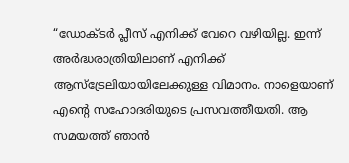“ഡോക്ടർ പ്ലീസ് എനിക്ക് വേറെ വഴിയില്ല. ഇന്ന് അർദ്ധരാത്രിയിലാണ് എനിക്ക് ആസ്ട്രേലിയായിലേക്കുള്ള വിമാനം. നാളെയാണ് എന്റെ സഹോദരിയുടെ പ്രസവത്തീയതി. ആ സമയത്ത് ഞാൻ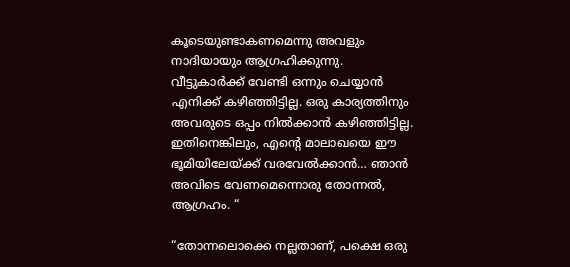കൂടെയുണ്ടാകണമെന്നു അവളും നാദിയായും ആഗ്രഹിക്കുന്നു. വീട്ടുകാർക്ക് വേണ്ടി ഒന്നും ചെയ്യാൻ എനിക്ക് കഴിഞ്ഞിട്ടില്ല. ഒരു കാര്യത്തിനും അവരുടെ ഒപ്പം നിൽക്കാൻ കഴിഞ്ഞിട്ടില്ല. ഇതിനെങ്കിലും, എന്റെ മാലാഖയെ ഈ ഭൂമിയിലേയ്ക്ക് വരവേൽക്കാൻ… ഞാൻ അവിടെ വേണമെന്നൊരു തോന്നൽ, ആഗ്രഹം. “

“തോന്നലൊക്കെ നല്ലതാണ്, പക്ഷെ ഒരു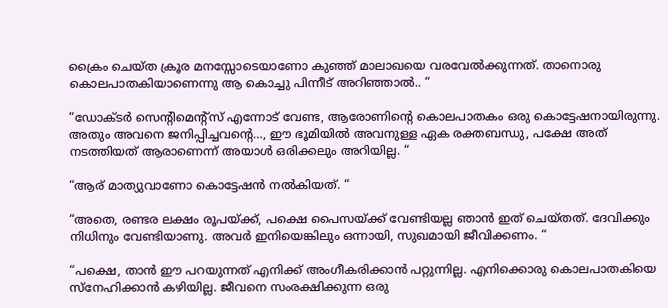ക്രൈം ചെയ്ത ക്രൂര മനസ്സോടെയാണോ കുഞ്ഞ് മാലാഖയെ വരവേൽക്കുന്നത്. താനൊരു കൊലപാതകിയാണെന്നു ആ കൊച്ചു പിന്നീട് അറിഞ്ഞാൽ.. “

“ഡോക്ടർ സെന്റിമെന്റ്സ് എന്നോട് വേണ്ട, ആരോണിന്റെ കൊലപാതകം ഒരു കൊട്ടേഷനായിരുന്നു. അതും അവനെ ജനിപ്പിച്ചവന്റെ…, ഈ ഭൂമിയിൽ അവനുള്ള ഏക രക്തബന്ധു, പക്ഷേ അത് നടത്തിയത് ആരാണെന്ന് അയാൾ ഒരിക്കലും അറിയില്ല. “

“ആര് മാത്യുവാണോ കൊട്ടേഷൻ നൽകിയത്. “

“അതെ, രണ്ടര ലക്ഷം രൂപയ്ക്ക്, പക്ഷെ പൈസയ്ക്ക് വേണ്ടിയല്ല ഞാൻ ഇത് ചെയ്തത്. ദേവിക്കും നിധിനും വേണ്ടിയാണു. അവർ ഇനിയെങ്കിലും ഒന്നായി, സുഖമായി ജീവിക്കണം. “

“പക്ഷെ, താൻ ഈ പറയുന്നത് എനിക്ക് അംഗീകരിക്കാൻ പറ്റുന്നില്ല. എനിക്കൊരു കൊലപാതകിയെ സ്നേഹിക്കാൻ കഴിയില്ല. ജീവനെ സംരക്ഷിക്കുന്ന ഒരു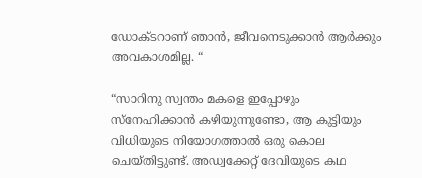ഡോക്ടറാണ് ഞാൻ, ജീവനെടുക്കാൻ ആർക്കും അവകാശമില്ല. “

“സാറിനു സ്വന്തം മകളെ ഇപ്പോഴും സ്നേഹിക്കാൻ കഴിയുന്നുണ്ടോ, ആ കുട്ടിയും വിധിയുടെ നിയോഗത്താൽ ഒരു കൊല ചെയ്തിട്ടുണ്ട്. അഡ്വക്കേറ്റ് ദേവിയുടെ കഥ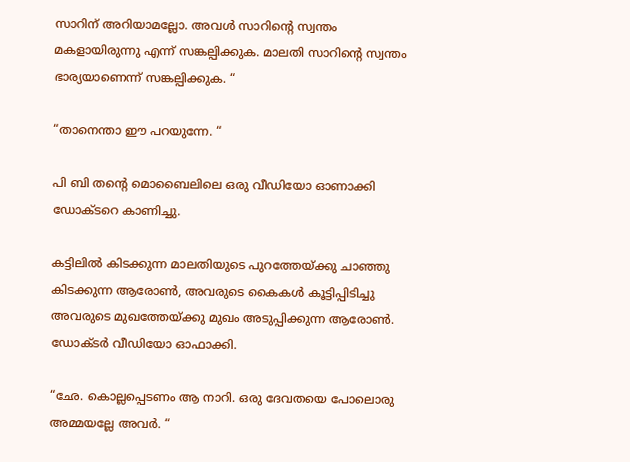സാറിന് അറിയാമല്ലോ. അവൾ സാറിന്റെ സ്വന്തം മകളായിരുന്നു എന്ന് സങ്കല്പിക്കുക. മാലതി സാറിന്റെ സ്വന്തം ഭാര്യയാണെന്ന് സങ്കല്പിക്കുക. “

“താനെന്താ ഈ പറയുന്നേ. “

പി ബി തന്റെ മൊബൈലിലെ ഒരു വീഡിയോ ഓണാക്കി ഡോക്ടറെ കാണിച്ചു.

കട്ടിലിൽ കിടക്കുന്ന മാലതിയുടെ പുറത്തേയ്ക്കു ചാഞ്ഞു കിടക്കുന്ന ആരോൺ, അവരുടെ കൈകൾ കൂട്ടിപ്പിടിച്ചു അവരുടെ മുഖത്തേയ്ക്കു മുഖം അടുപ്പിക്കുന്ന ആരോൺ. ഡോക്ടർ വീഡിയോ ഓഫാക്കി.

“ഛേ. കൊല്ലപ്പെടണം ആ നാറി. ഒരു ദേവതയെ പോലൊരു അമ്മയല്ലേ അവർ. “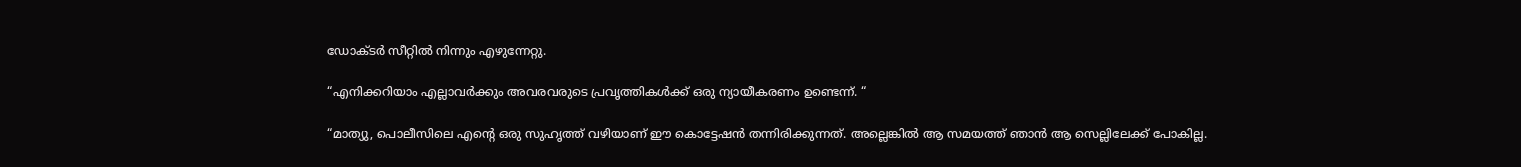ഡോക്ടർ സീറ്റിൽ നിന്നും എഴുന്നേറ്റു.

“എനിക്കറിയാം എല്ലാവർക്കും അവരവരുടെ പ്രവൃത്തികൾക്ക് ഒരു ന്യായീകരണം ഉണ്ടെന്ന്. “

“മാത്യു, പൊലീസിലെ എന്റെ ഒരു സുഹൃത്ത് വഴിയാണ് ഈ കൊട്ടേഷൻ തന്നിരിക്കുന്നത്. അല്ലെങ്കിൽ ആ സമയത്ത് ഞാൻ ആ സെല്ലിലേക്ക് പോകില്ല.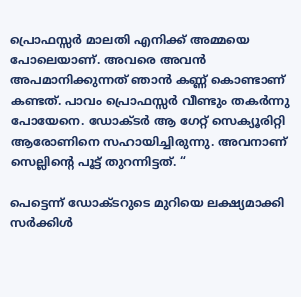പ്രൊഫസ്സർ മാലതി എനിക്ക് അമ്മയെ പോലെയാണ്. അവരെ അവൻ അപമാനിക്കുന്നത് ഞാൻ കണ്ണ് കൊണ്ടാണ് കണ്ടത്. പാവം പ്രൊഫസ്സർ വീണ്ടും തകർന്നു പോയേനെ. ഡോക്ടർ ആ ഗേറ്റ് സെക്യൂരിറ്റി ആരോണിനെ സഹായിച്ചിരുന്നു. അവനാണ് സെല്ലിന്റെ പൂട്ട് തുറന്നിട്ടത്. “

പെട്ടെന്ന് ഡോക്ടറുടെ മുറിയെ ലക്ഷ്യമാക്കി സർക്കിൾ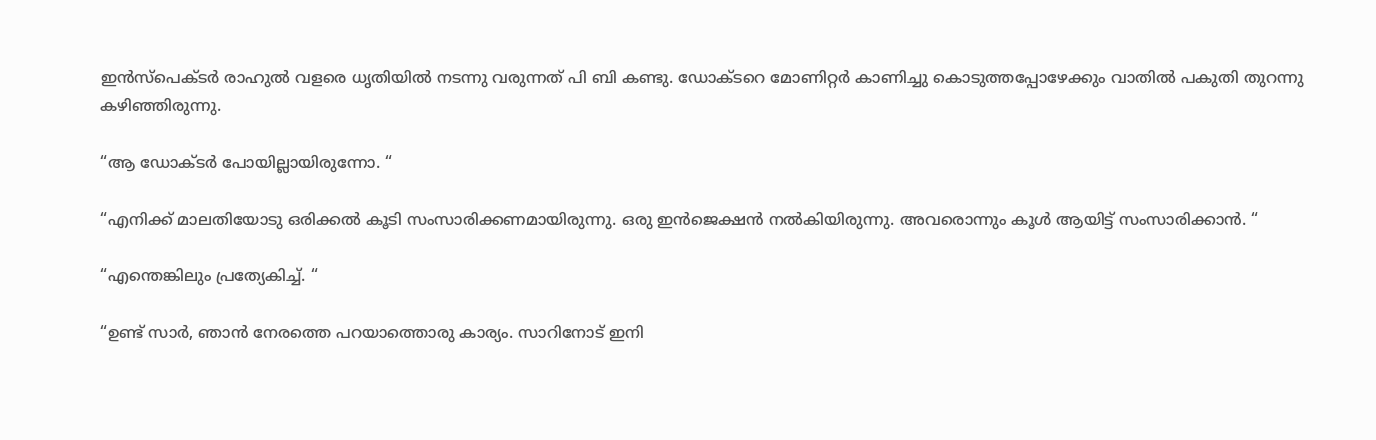ഇൻസ്‌പെക്ടർ രാഹുൽ വളരെ ധൃതിയിൽ നടന്നു വരുന്നത് പി ബി കണ്ടു. ഡോക്ടറെ മോണിറ്റർ കാണിച്ചു കൊടുത്തപ്പോഴേക്കും വാതിൽ പകുതി തുറന്നു കഴിഞ്ഞിരുന്നു.

“ആ ഡോക്ടർ പോയില്ലായിരുന്നോ. “

“എനിക്ക് മാലതിയോടു ഒരിക്കൽ കൂടി സംസാരിക്കണമായിരുന്നു. ഒരു ഇൻജെക്ഷൻ നൽകിയിരുന്നു. അവരൊന്നും കൂൾ ആയിട്ട് സംസാരിക്കാൻ. “

“എന്തെങ്കിലും പ്രത്യേകിച്ച്. “

“ഉണ്ട് സാർ, ഞാൻ നേരത്തെ പറയാത്തൊരു കാര്യം. സാറിനോട് ഇനി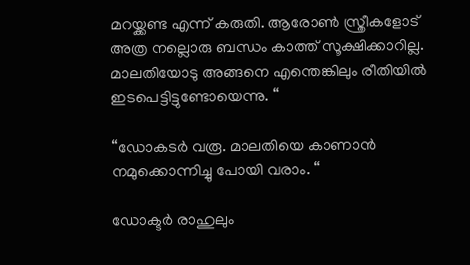മറയ്ക്കണ്ട എന്ന് കരുതി. ആരോൺ സ്ത്രീകളോട് അത്ര നല്ലൊരു ബന്ധം കാത്ത് സൂക്ഷിക്കാറില്ല. മാലതിയോടു അങ്ങനെ എന്തെങ്കിലും രീതിയിൽ ഇടപെട്ടിട്ടുണ്ടോയെന്നു. “

“ഡോകടർ വരൂ. മാലതിയെ കാണാൻ നമുക്കൊന്നിച്ചു പോയി വരാം. “

ഡോക്ടർ രാഹുലും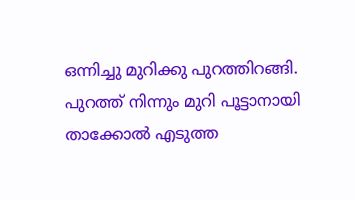ഒന്നിച്ചു മുറിക്കു പുറത്തിറങ്ങി. പുറത്ത് നിന്നും മുറി പൂട്ടാനായി താക്കോൽ എടുത്ത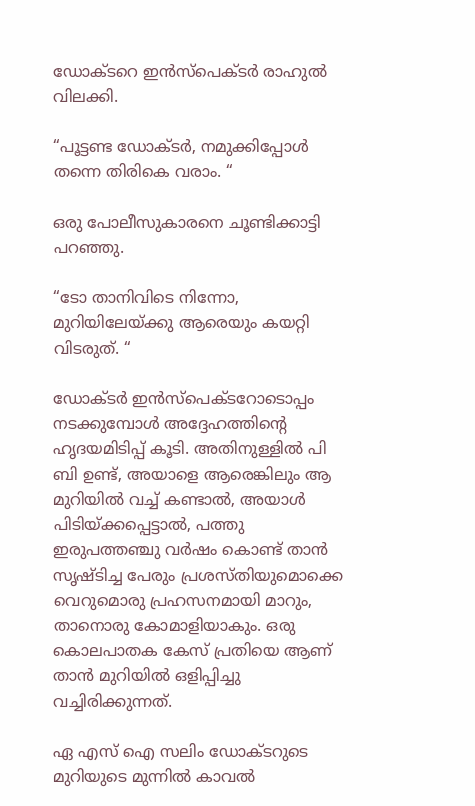ഡോക്ടറെ ഇൻസ്‌പെക്ടർ രാഹുൽ വിലക്കി.

“പൂട്ടണ്ട ഡോക്ടർ, നമുക്കിപ്പോൾ തന്നെ തിരികെ വരാം. “

ഒരു പോലീസുകാരനെ ചൂണ്ടിക്കാട്ടി പറഞ്ഞു.

“ടോ താനിവിടെ നിന്നോ, മുറിയിലേയ്ക്കു ആരെയും കയറ്റി വിടരുത്. “

ഡോക്ടർ ഇൻസ്പെക്ടറോടൊപ്പം നടക്കുമ്പോൾ അദ്ദേഹത്തിന്റെ ഹൃദയമിടിപ്പ് കൂടി. അതിനുള്ളിൽ പി ബി ഉണ്ട്, അയാളെ ആരെങ്കിലും ആ മുറിയിൽ വച്ച് കണ്ടാൽ, അയാൾ പിടിയ്ക്കപ്പെട്ടാൽ, പത്തു ഇരുപത്തഞ്ചു വർഷം കൊണ്ട് താൻ സൃഷ്‌ടിച്ച പേരും പ്രശസ്തിയുമൊക്കെ വെറുമൊരു പ്രഹസനമായി മാറും, താനൊരു കോമാളിയാകും. ഒരു കൊലപാതക കേസ് പ്രതിയെ ആണ് താൻ മുറിയിൽ ഒളിപ്പിച്ചു വച്ചിരിക്കുന്നത്.

ഏ എസ് ഐ സലിം ഡോക്ടറുടെ മുറിയുടെ മുന്നിൽ കാവൽ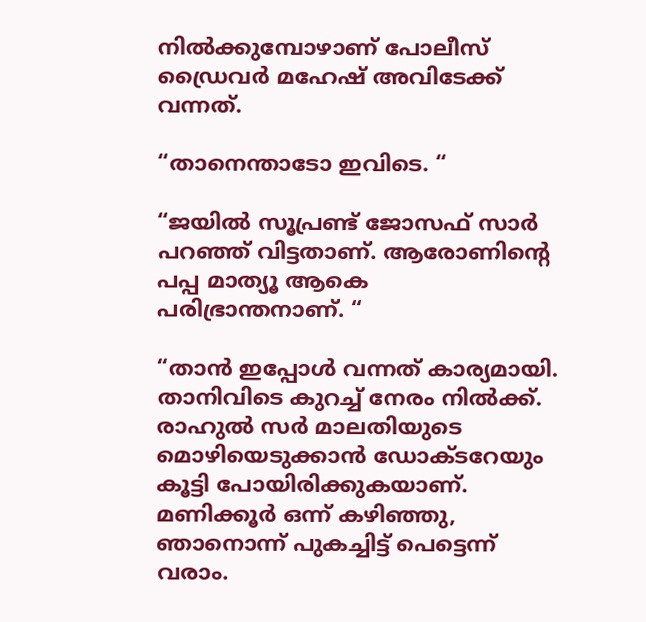നിൽക്കുമ്പോഴാണ് പോലീസ് ഡ്രൈവർ മഹേഷ് അവിടേക്ക് വന്നത്.

“താനെന്താടോ ഇവിടെ. “

“ജയിൽ സൂപ്രണ്ട് ജോസഫ് സാർ പറഞ്ഞ് വിട്ടതാണ്. ആരോണിൻ്റെ പപ്പ മാത്യൂ ആകെ പരിഭ്രാന്തനാണ്. “

“താൻ ഇപ്പോൾ വന്നത് കാര്യമായി. താനിവിടെ കുറച്ച് നേരം നിൽക്ക്. രാഹുൽ സർ മാലതിയുടെ മൊഴിയെടുക്കാൻ ഡോക്ടറേയും കൂട്ടി പോയിരിക്കുകയാണ്. മണിക്കൂർ ഒന്ന് കഴിഞ്ഞു, ഞാനൊന്ന് പുകച്ചിട്ട് പെട്ടെന്ന് വരാം.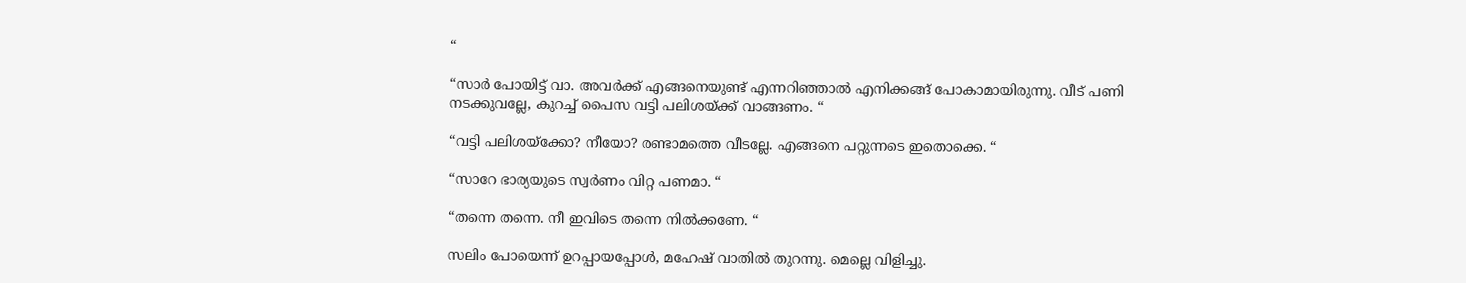“

“സാർ പോയിട്ട് വാ. അവർക്ക് എങ്ങനെയുണ്ട് എന്നറിഞ്ഞാൽ എനിക്കങ്ങ് പോകാമായിരുന്നു. വീട് പണി നടക്കുവല്ലേ, കുറച്ച് പൈസ വട്ടി പലിശയ്ക്ക് വാങ്ങണം. “

“വട്ടി പലിശയ്ക്കോ? നീയോ? രണ്ടാമത്തെ വീടല്ലേ. എങ്ങനെ പറ്റുന്നടെ ഇതൊക്കെ. “

“സാറേ ഭാര്യയുടെ സ്വർണം വിറ്റ പണമാ. “

“തന്നെ തന്നെ. നീ ഇവിടെ തന്നെ നിൽക്കണേ. “

സലിം പോയെന്ന് ഉറപ്പായപ്പോൾ, മഹേഷ് വാതിൽ തുറന്നു. മെല്ലെ വിളിച്ചു.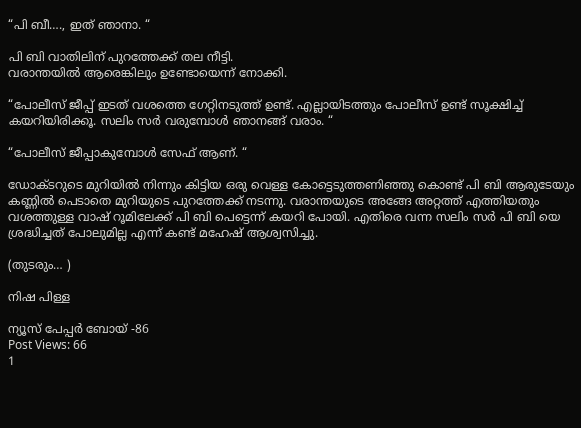“പി ബീ…., ഇത് ഞാനാ. “

പി ബി വാതിലിന് പുറത്തേക്ക് തല നീട്ടി.
വരാന്തയിൽ ആരെങ്കിലും ഉണ്ടോയെന്ന് നോക്കി.

“പോലീസ് ജീപ്പ് ഇടത് വശത്തെ ഗേറ്റിനടുത്ത് ഉണ്ട്. എല്ലായിടത്തും പോലീസ് ഉണ്ട് സൂക്ഷിച്ച് കയറിയിരിക്കൂ. സലിം സർ വരുമ്പോൾ ഞാനങ്ങ് വരാം. “

“പോലീസ് ജീപ്പാകുമ്പോൾ സേഫ് ആണ്. “

ഡോക്ടറുടെ മുറിയിൽ നിന്നും കിട്ടിയ ഒരു വെള്ള കോട്ടെടുത്തണിഞ്ഞു കൊണ്ട് പി ബി ആരുടേയും കണ്ണിൽ പെടാതെ മുറിയുടെ പുറത്തേക്ക് നടന്നു. വരാന്തയുടെ അങ്ങേ അറ്റത്ത് എത്തിയതും വശത്തുള്ള വാഷ് റൂമിലേക്ക് പി ബി പെട്ടെന്ന് കയറി പോയി. എതിരെ വന്ന സലിം സർ പി ബി യെ ശ്രദ്ധിച്ചത് പോലുമില്ല എന്ന് കണ്ട് മഹേഷ് ആശ്വസിച്ചു.

(തുടരും… )

നിഷ പിള്ള

ന്യൂസ് പേപ്പർ ബോയ് -86
Post Views: 66
1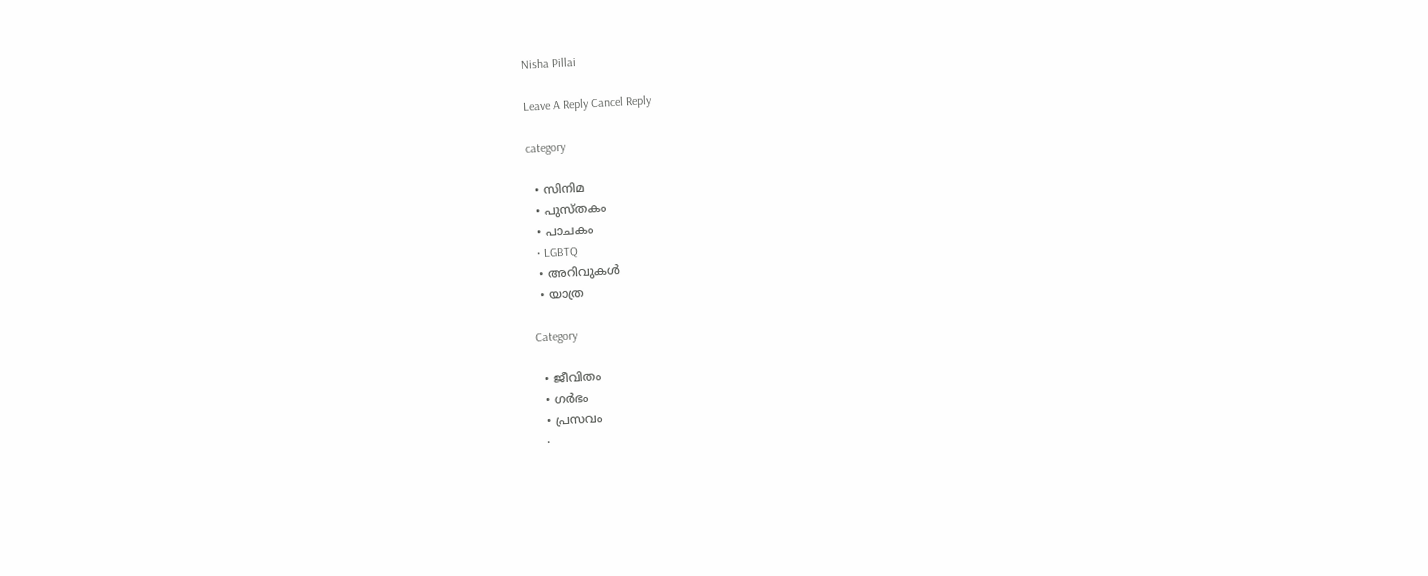Nisha Pillai

Leave A Reply Cancel Reply

category

  • സിനിമ
  • പുസ്‌തകം
  • പാചകം
  • LGBTQ
  • അറിവുകൾ
  • യാത്ര

Category

  • ജീവിതം
  • ഗർഭം
  • പ്രസവം
  •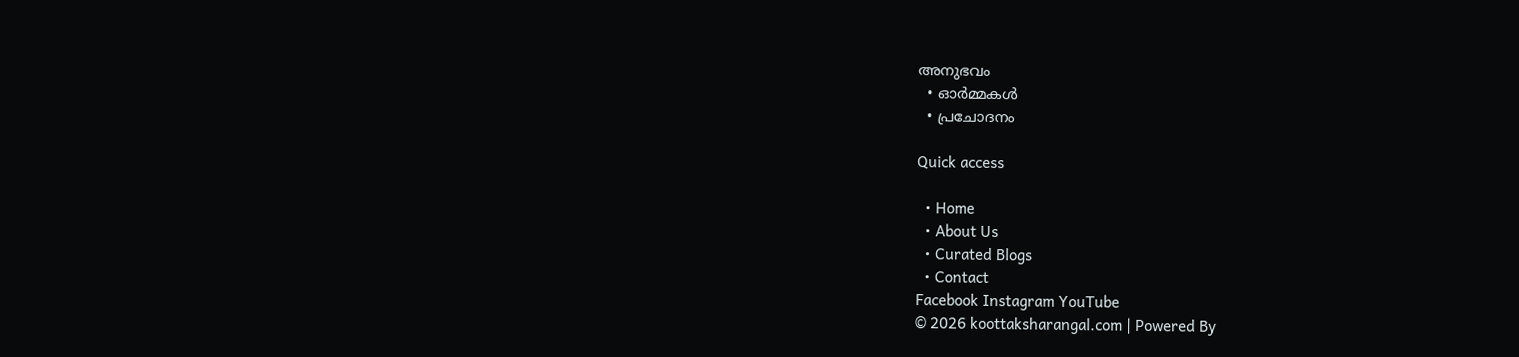അനുഭവം
  • ഓർമ്മകൾ
  • പ്രചോദനം

Quick access

  • Home
  • About Us
  • Curated Blogs
  • Contact
Facebook Instagram YouTube
© 2026 koottaksharangal.com | Powered By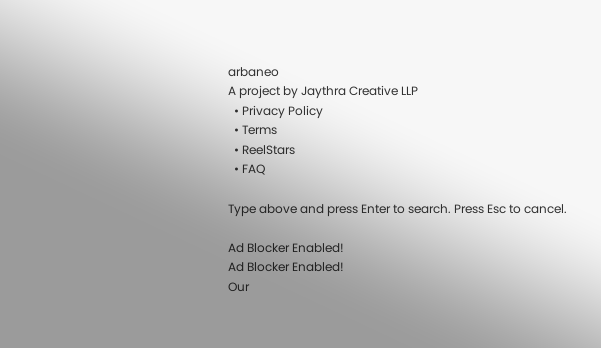arbaneo
A project by Jaythra Creative LLP
  • Privacy Policy
  • Terms
  • ReelStars
  • FAQ

Type above and press Enter to search. Press Esc to cancel.

Ad Blocker Enabled!
Ad Blocker Enabled!
Our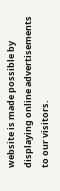website is made possible by displaying online advertisements to our visitors.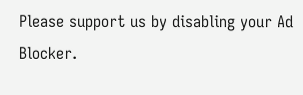Please support us by disabling your Ad Blocker.